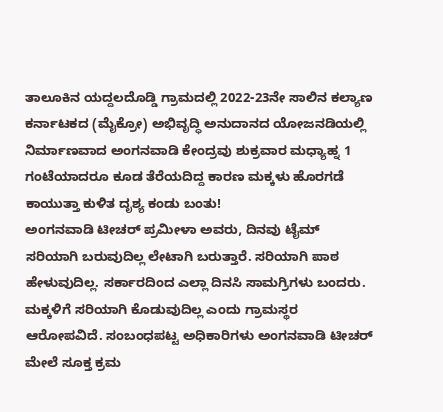ತಾಲೂಕಿನ ಯದ್ದಲದೊಡ್ಡಿ ಗ್ರಾಮದಲ್ಲಿ 2022-23ನೇ ಸಾಲಿನ ಕಲ್ಯಾಣ ಕರ್ನಾಟಕದ (ಮೈಕ್ರೋ) ಅಭಿವೃದ್ಧಿ ಅನುದಾನದ ಯೋಜನಡಿಯಲ್ಲಿ ನಿರ್ಮಾಣವಾದ ಅಂಗನವಾಡಿ ಕೇಂದ್ರವು ಶುಕ್ರವಾರ ಮಧ್ಯಾಹ್ನ 1 ಗಂಟೆಯಾದರೂ ಕೂಡ ತೆರೆಯದಿದ್ದ ಕಾರಣ ಮಕ್ಕಳು ಹೊರಗಡೆ ಕಾಯುತ್ತಾ ಕುಳಿತ ದೃಶ್ಯ ಕಂಡು ಬಂತು!
ಅಂಗನವಾಡಿ ಟೀಚರ್ ಪ್ರಮೀಳಾ ಅವರು, ದಿನವು ಟೈಮ್ ಸರಿಯಾಗಿ ಬರುವುದಿಲ್ಲ ಲೇಟಾಗಿ ಬರುತ್ತಾರೆ. ಸರಿಯಾಗಿ ಪಾಠ ಹೇಳುವುದಿಲ್ಲ. ಸರ್ಕಾರದಿಂದ ಎಲ್ಲಾ ದಿನಸಿ ಸಾಮಗ್ರಿಗಳು ಬಂದರು. ಮಕ್ಕಳಿಗೆ ಸರಿಯಾಗಿ ಕೊಡುವುದಿಲ್ಲ ಎಂದು ಗ್ರಾಮಸ್ಥರ ಆರೋಪವಿದೆ. ಸಂಬಂಧಪಟ್ಟ ಅಧಿಕಾರಿಗಳು ಅಂಗನವಾಡಿ ಟೀಚರ್ ಮೇಲೆ ಸೂಕ್ತ ಕ್ರಮ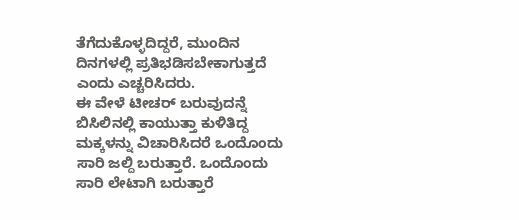ತೆಗೆದುಕೊಳ್ಳದಿದ್ದರೆ, ಮುಂದಿನ ದಿನಗಳಲ್ಲಿ ಪ್ರತಿಭಡಿಸಬೇಕಾಗುತ್ತದೆ ಎಂದು ಎಚ್ಚರಿಸಿದರು.
ಈ ವೇಳೆ ಟೀಚರ್ ಬರುವುದನ್ನೆ ಬಿಸಿಲಿನಲ್ಲಿ ಕಾಯುತ್ತಾ ಕುಳಿತಿದ್ದ ಮಕ್ಕಳನ್ನು ವಿಚಾರಿಸಿದರೆ ಒಂದೊಂದು ಸಾರಿ ಜಲ್ದಿ ಬರುತ್ತಾರೆ. ಒಂದೊಂದು ಸಾರಿ ಲೇಟಾಗಿ ಬರುತ್ತಾರೆ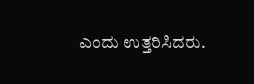ಎಂದು ಉತ್ತರಿಸಿದರು.